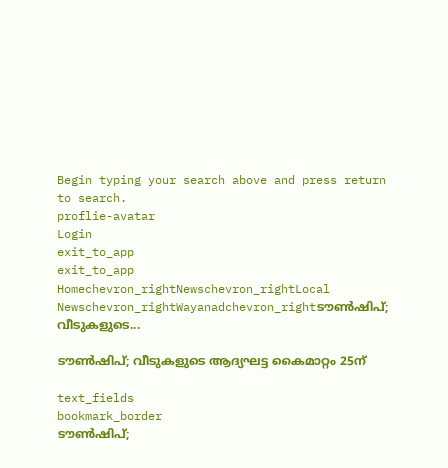Begin typing your search above and press return to search.
proflie-avatar
Login
exit_to_app
exit_to_app
Homechevron_rightNewschevron_rightLocal Newschevron_rightWayanadchevron_rightടൗൺഷിപ്; വീടുകളുടെ...

ടൗൺഷിപ്; വീടുകളുടെ ആദ്യഘട്ട കൈമാറ്റം 25ന്

text_fields
bookmark_border
ടൗൺഷിപ്;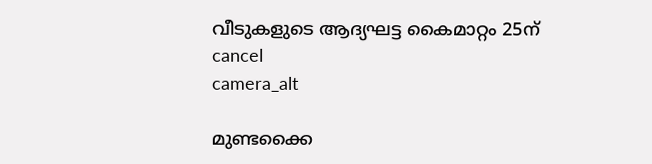വീടുകളുടെ ആദ്യഘട്ട കൈമാറ്റം 25ന്
cancel
camera_alt

മുണ്ടക്കൈ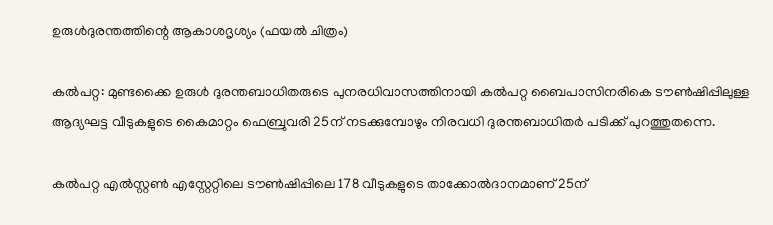ഉരുൾദുരന്തത്തിന്റെ ആകാശദൃശ്യം (ഫയൽ ചിത്രം)

കല്‍പറ്റ: മുണ്ടക്കൈ ഉരുള്‍ ദുരന്തബാധിതരുടെ പുനരധിവാസത്തിനായി കൽപറ്റ ബൈപാസിനരികെ ടൗൺഷിപ്പിലുള്ള ആദ്യഘട്ട വീടുകളുടെ കൈമാറ്റം ഫെബ്രുവരി 25ന് നടക്കുമ്പോഴും നിരവധി ദുരന്തബാധിതർ പടിക്ക് പുറത്തുതന്നെ.

കല്‍പറ്റ എല്‍സ്റ്റണ്‍ എസ്റ്റേറ്റിലെ ടൗണ്‍ഷിപ്പിലെ 178 വീടുകളുടെ താക്കോല്‍ദാനമാണ് 25ന്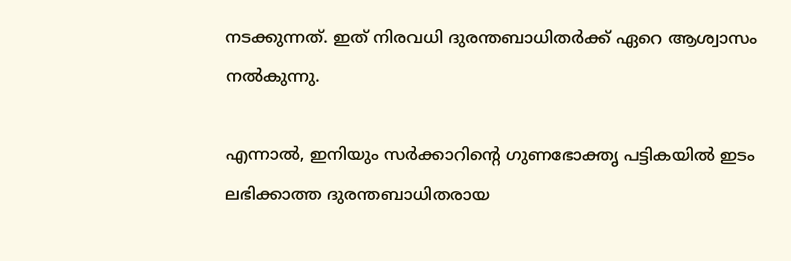നടക്കുന്നത്. ഇത് നിരവധി ദുരന്തബാധിതർക്ക് ഏറെ ആശ്വാസം നൽകുന്നു.

എന്നാൽ, ഇനിയും സര്‍ക്കാറിന്റെ ഗുണഭോക്തൃ പട്ടികയില്‍ ഇടം ലഭിക്കാത്ത ദുരന്തബാധിതരായ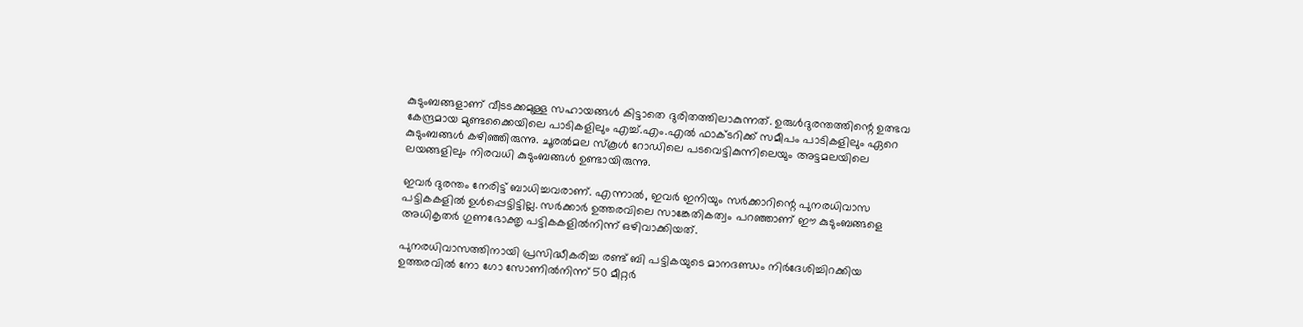കുടുംബങ്ങളാണ് വീടടക്കമുള്ള സഹായങ്ങൾ കിട്ടാതെ ദുരിതത്തിലാകുന്നത്. ഉരുള്‍ദുരന്തത്തിന്റെ ഉത്ഭവ കേന്ദ്രമായ മുണ്ടക്കൈയിലെ പാടികളിലും എച്ച്.എം.എല്‍ ഫാക്ടറിക്ക് സമീപം പാടികളിലും ഏറെ കുടുംബങ്ങൾ കഴിഞ്ഞിരുന്നു. ചൂരല്‍മല സ്‌കൂള്‍ റോഡിലെ പടവെട്ടികുന്നിലെയും അട്ടമലയിലെ ലയങ്ങളിലും നിരവധി കുടുംബങ്ങൾ ഉണ്ടായിരുന്നു.

ഇവർ ദുരന്തം നേരിട്ട് ബാധിച്ചവരാണ്. എന്നാൽ, ഇവർ ഇനിയും സർക്കാറിന്റെ പുനരധിവാസ പട്ടികകളില്‍ ഉള്‍പ്പെട്ടിട്ടില്ല. സര്‍ക്കാര്‍ ഉത്തരവിലെ സാങ്കേതികത്വം പറഞ്ഞാണ് ഈ കുടുംബങ്ങളെ അധികൃതര്‍ ഗുണഭോക്തൃ പട്ടികകളില്‍നിന്ന് ഒഴിവാക്കിയത്.

പുനരധിവാസത്തിനായി പ്രസിദ്ധീകരിച്ച രണ്ട് ബി പട്ടികയുടെ മാനദണ്ഡം നിര്‍ദേശിച്ചിറക്കിയ ഉത്തരവില്‍ നോ ഗോ സോണില്‍നിന്ന് 50 മീറ്റര്‍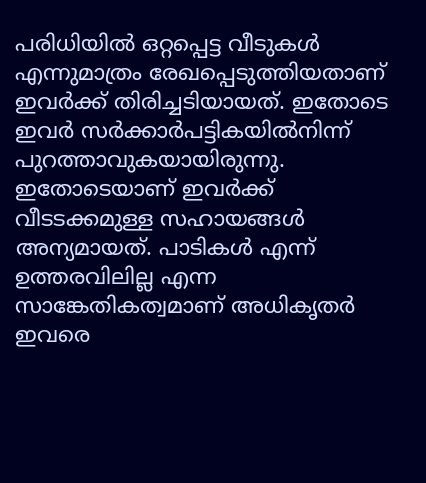പരിധിയില്‍ ഒറ്റപ്പെട്ട വീടുകള്‍ എന്നുമാത്രം രേഖപ്പെടുത്തിയതാണ് ഇവര്‍ക്ക് തിരിച്ചടിയായത്. ഇതോടെ ഇവർ സർക്കാർപട്ടികയിൽനിന്ന് പുറത്താവുകയായിരുന്നു. ഇതോടെയാണ് ഇവർക്ക് വീടടക്കമുള്ള സഹായങ്ങൾ അന്യമായത്. പാടികള്‍ എന്ന് ഉത്തരവിലില്ല എന്ന സാങ്കേതികത്വമാണ് അധികൃതർ ഇവരെ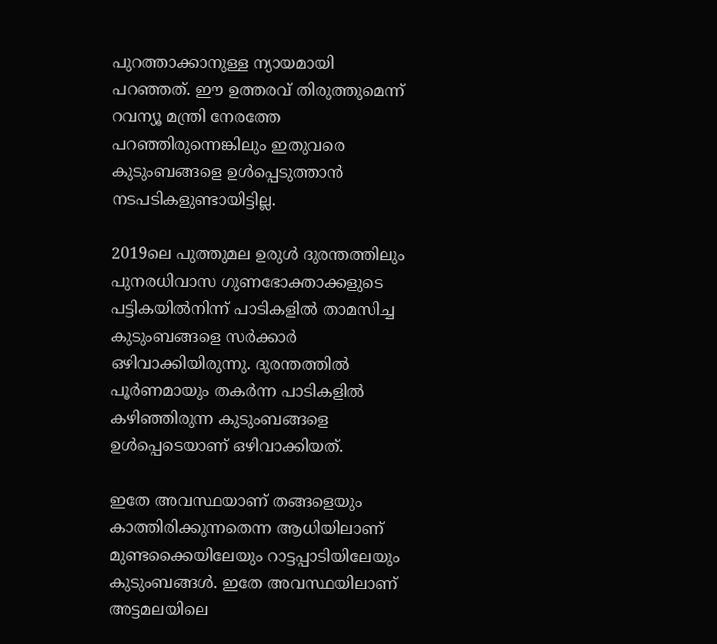പുറത്താക്കാനുള്ള ന്യായമായി പറഞ്ഞത്. ഈ ഉത്തരവ് തിരുത്തുമെന്ന് റവന്യൂ മന്ത്രി നേരത്തേ പറഞ്ഞിരുന്നെങ്കിലും ഇതുവരെ കുടുംബങ്ങളെ ഉള്‍പ്പെടുത്താന്‍ നടപടികളുണ്ടായിട്ടില്ല.

2019ലെ പുത്തുമല ഉരുള്‍ ദുരന്തത്തിലും പുനരധിവാസ ഗുണഭോക്താക്കളുടെ പട്ടികയില്‍നിന്ന് പാടികളില്‍ താമസിച്ച കുടുംബങ്ങളെ സര്‍ക്കാര്‍ ഒഴിവാക്കിയിരുന്നു. ദുരന്തത്തില്‍ പൂര്‍ണമായും തകര്‍ന്ന പാടികളില്‍ കഴിഞ്ഞിരുന്ന കുടുംബങ്ങളെ ഉള്‍പ്പെടെയാണ് ഒഴിവാക്കിയത്.

ഇതേ അവസ്ഥയാണ് തങ്ങളെയും കാത്തിരിക്കുന്നതെന്ന ആധിയിലാണ് മുണ്ടക്കൈയിലേയും റാട്ടപ്പാടിയിലേയും കുടുംബങ്ങള്‍. ഇതേ അവസ്ഥയിലാണ് അട്ടമലയിലെ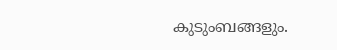കുടുംബങ്ങളും.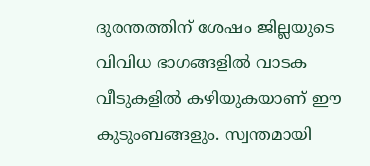ദുരന്തത്തിന് ശേഷം ജില്ലയുടെ വിവിധ ഭാഗങ്ങളില്‍ വാടക വീടുകളില്‍ കഴിയുകയാണ് ഈ കുടുംബങ്ങളും. സ്വന്തമായി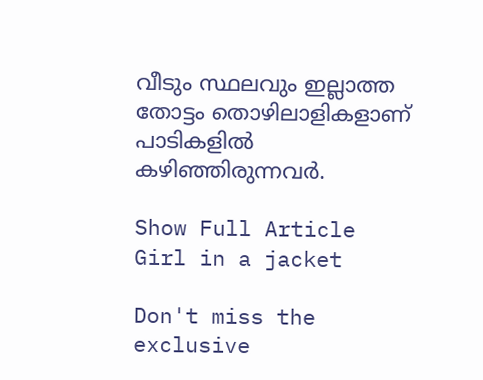വീടും സ്ഥലവും ഇല്ലാത്ത തോട്ടം തൊഴിലാളികളാണ് പാടികളില്‍ കഴിഞ്ഞിരുന്നവർ.

Show Full Article
Girl in a jacket

Don't miss the exclusive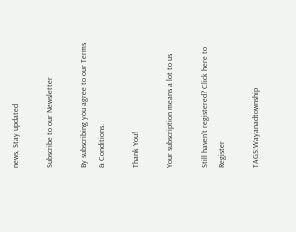news, Stay updated

Subscribe to our Newsletter

By subscribing you agree to our Terms & Conditions.

Thank You!

Your subscription means a lot to us

Still haven't registered? Click here to Register

TAGS:Wayanadtownship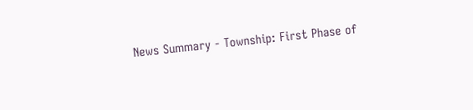News Summary - Township: First Phase of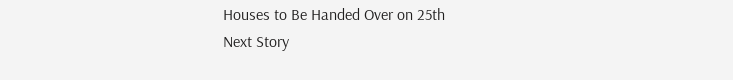Houses to Be Handed Over on 25th
Next Story